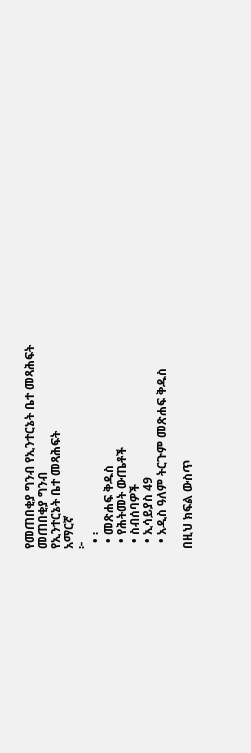የመጠበቂያ ግንብ የኢንተርኔት ቤተ መጻሕፍት
መጠበቂያ ግንብ
የኢንተርኔት ቤተ መጻሕፍት
አማርኛ
፦
  • ፡
  • መጽሐፍ ቅዱስ
  • የሕትመት ውጤቶች
  • ስብሰባዎች
  • ኢሳይያስ 49
  • አዲስ ዓለም ትርጉም መጽሐፍ ቅዱስ

በዚህ ክፍል ውስጥ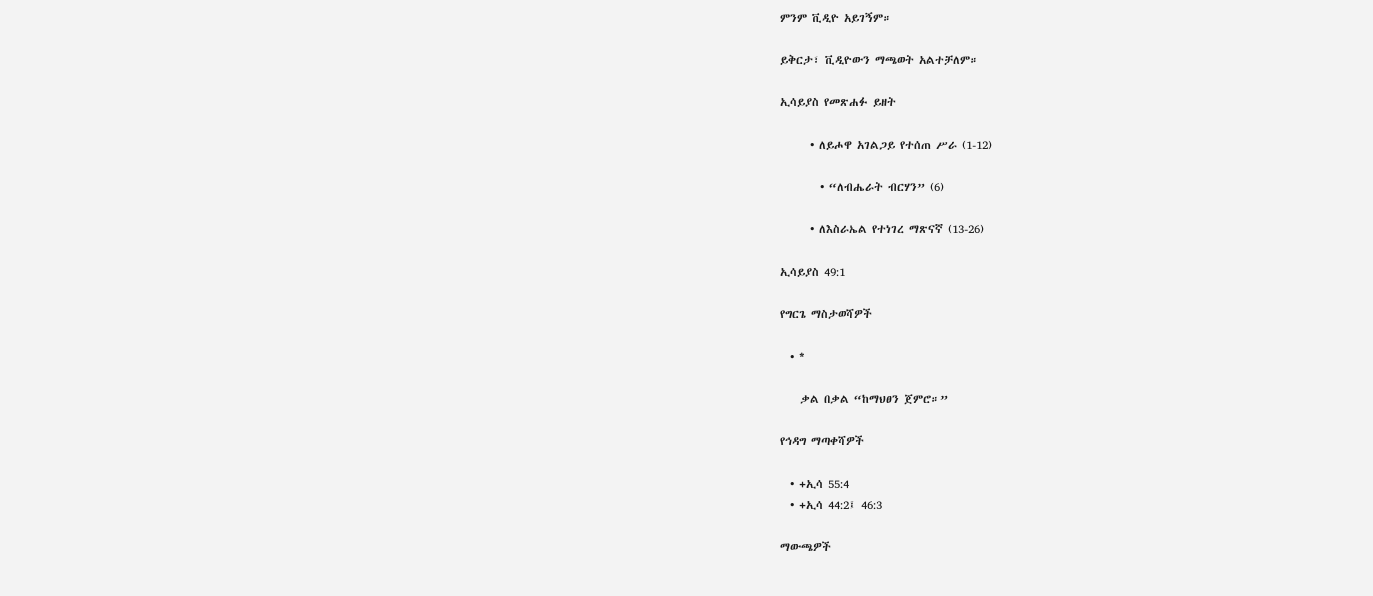ምንም ቪዲዮ አይገኝም።

ይቅርታ፣ ቪዲዮውን ማጫወት አልተቻለም።

ኢሳይያስ የመጽሐፉ ይዘት

      • ለይሖዋ አገልጋይ የተሰጠ ሥራ (1-12)

        • “ለብሔራት ብርሃን” (6)

      • ለእስራኤል የተነገረ ማጽናኛ (13-26)

ኢሳይያስ 49:1

የግርጌ ማስታወሻዎች

  • *

    ቃል በቃል “ከማህፀን ጀምሮ።”

የኅዳግ ማጣቀሻዎች

  • +ኢሳ 55:4
  • +ኢሳ 44:2፤ 46:3

ማውጫዎች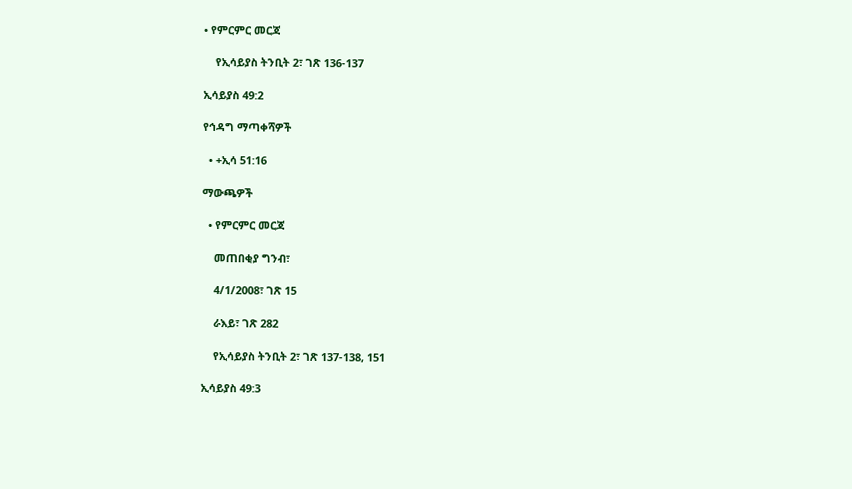• የምርምር መርጃ

    የኢሳይያስ ትንቢት 2፣ ገጽ 136-137

ኢሳይያስ 49:2

የኅዳግ ማጣቀሻዎች

  • +ኢሳ 51:16

ማውጫዎች

  • የምርምር መርጃ

    መጠበቂያ ግንብ፣

    4/1/2008፣ ገጽ 15

    ራእይ፣ ገጽ 282

    የኢሳይያስ ትንቢት 2፣ ገጽ 137-138, 151

ኢሳይያስ 49:3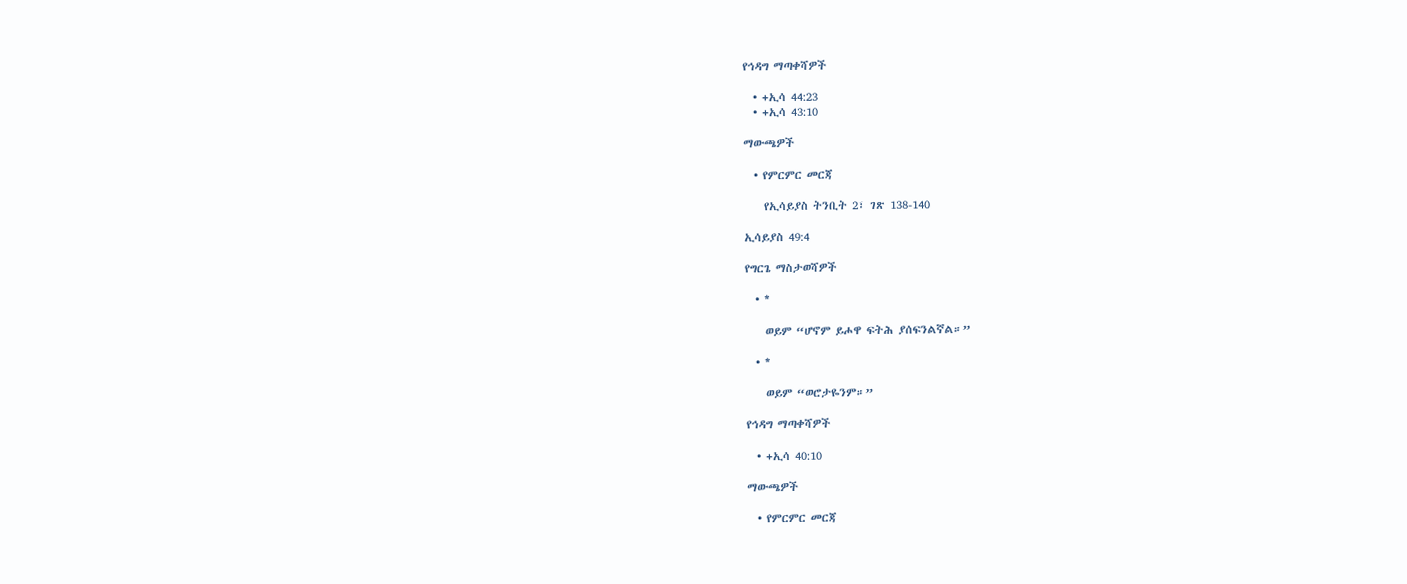የኅዳግ ማጣቀሻዎች

  • +ኢሳ 44:23
  • +ኢሳ 43:10

ማውጫዎች

  • የምርምር መርጃ

    የኢሳይያስ ትንቢት 2፣ ገጽ 138-140

ኢሳይያስ 49:4

የግርጌ ማስታወሻዎች

  • *

    ወይም “ሆኖም ይሖዋ ፍትሕ ያሰፍንልኛል።”

  • *

    ወይም “ወሮታዬንም።”

የኅዳግ ማጣቀሻዎች

  • +ኢሳ 40:10

ማውጫዎች

  • የምርምር መርጃ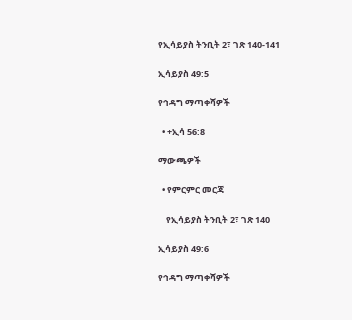የኢሳይያስ ትንቢት 2፣ ገጽ 140-141

ኢሳይያስ 49:5

የኅዳግ ማጣቀሻዎች

  • +ኢሳ 56:8

ማውጫዎች

  • የምርምር መርጃ

    የኢሳይያስ ትንቢት 2፣ ገጽ 140

ኢሳይያስ 49:6

የኅዳግ ማጣቀሻዎች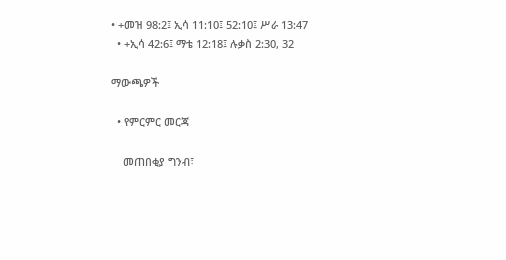• +መዝ 98:2፤ ኢሳ 11:10፤ 52:10፤ ሥራ 13:47
  • +ኢሳ 42:6፤ ማቴ 12:18፤ ሉቃስ 2:30, 32

ማውጫዎች

  • የምርምር መርጃ

    መጠበቂያ ግንብ፣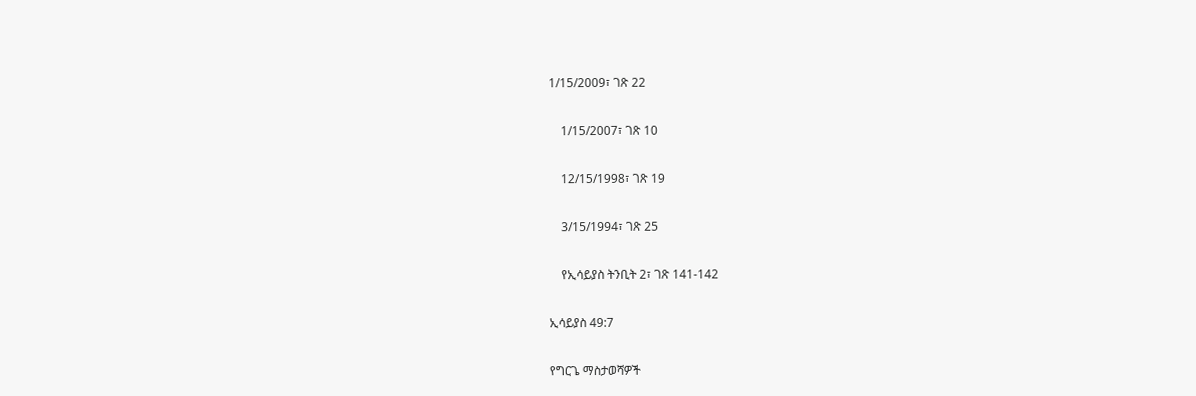1/15/2009፣ ገጽ 22

    1/15/2007፣ ገጽ 10

    12/15/1998፣ ገጽ 19

    3/15/1994፣ ገጽ 25

    የኢሳይያስ ትንቢት 2፣ ገጽ 141-142

ኢሳይያስ 49:7

የግርጌ ማስታወሻዎች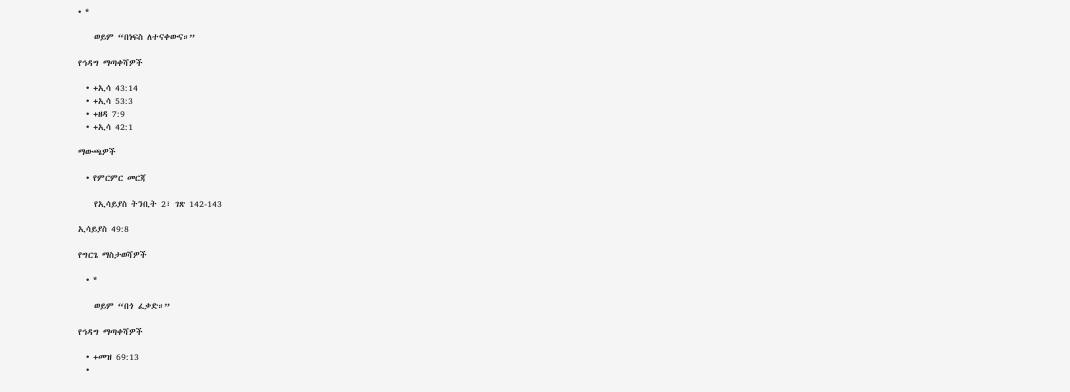• *

    ወይም “በነፍስ ለተናቀውና።”

የኅዳግ ማጣቀሻዎች

  • +ኢሳ 43:14
  • +ኢሳ 53:3
  • +ዘዳ 7:9
  • +ኢሳ 42:1

ማውጫዎች

  • የምርምር መርጃ

    የኢሳይያስ ትንቢት 2፣ ገጽ 142-143

ኢሳይያስ 49:8

የግርጌ ማስታወሻዎች

  • *

    ወይም “በጎ ፈቃድ።”

የኅዳግ ማጣቀሻዎች

  • +መዝ 69:13
  •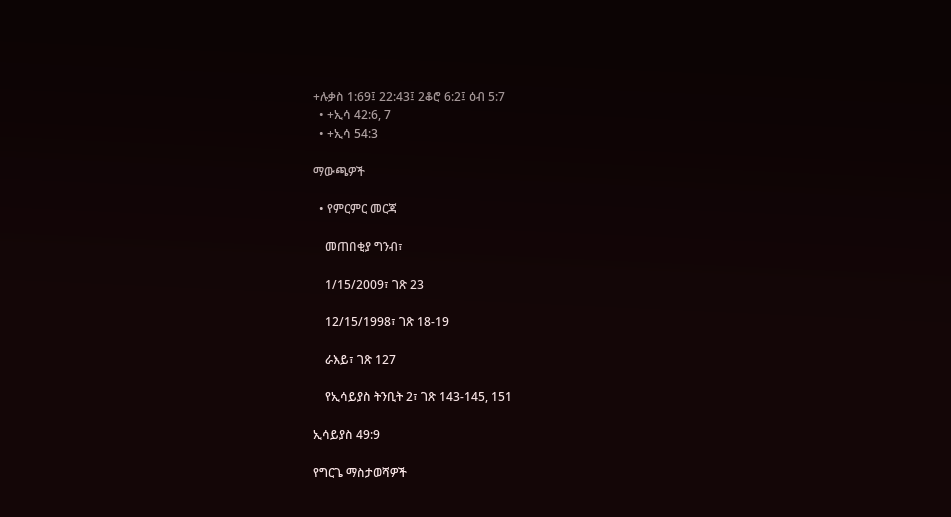+ሉቃስ 1:69፤ 22:43፤ 2ቆሮ 6:2፤ ዕብ 5:7
  • +ኢሳ 42:6, 7
  • +ኢሳ 54:3

ማውጫዎች

  • የምርምር መርጃ

    መጠበቂያ ግንብ፣

    1/15/2009፣ ገጽ 23

    12/15/1998፣ ገጽ 18-19

    ራእይ፣ ገጽ 127

    የኢሳይያስ ትንቢት 2፣ ገጽ 143-145, 151

ኢሳይያስ 49:9

የግርጌ ማስታወሻዎች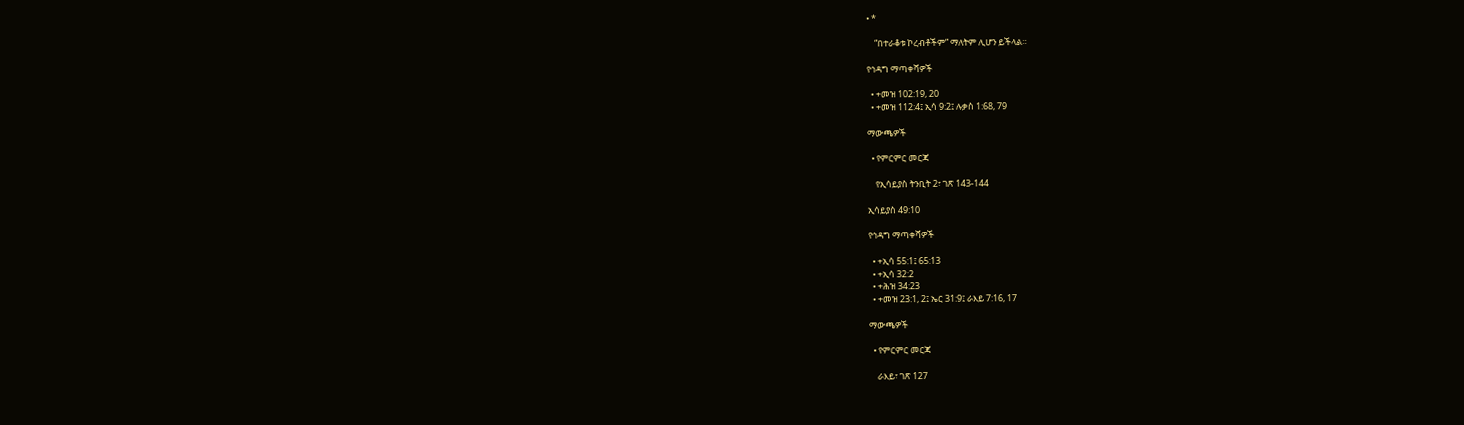• *

    “በተራቆቱ ኮረብቶችም” ማለትም ሊሆን ይችላል።

የኅዳግ ማጣቀሻዎች

  • +መዝ 102:19, 20
  • +መዝ 112:4፤ ኢሳ 9:2፤ ሉቃስ 1:68, 79

ማውጫዎች

  • የምርምር መርጃ

    የኢሳይያስ ትንቢት 2፣ ገጽ 143-144

ኢሳይያስ 49:10

የኅዳግ ማጣቀሻዎች

  • +ኢሳ 55:1፤ 65:13
  • +ኢሳ 32:2
  • +ሕዝ 34:23
  • +መዝ 23:1, 2፤ ኤር 31:9፤ ራእይ 7:16, 17

ማውጫዎች

  • የምርምር መርጃ

    ራእይ፣ ገጽ 127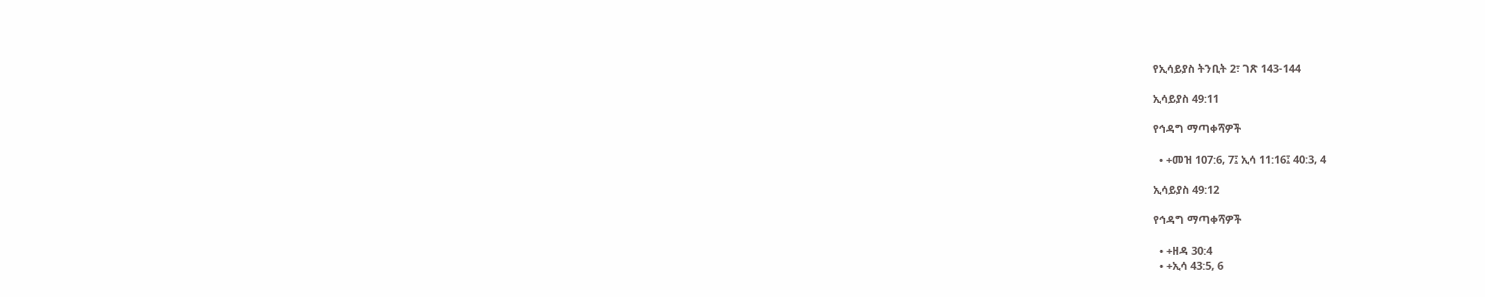የኢሳይያስ ትንቢት 2፣ ገጽ 143-144

ኢሳይያስ 49:11

የኅዳግ ማጣቀሻዎች

  • +መዝ 107:6, 7፤ ኢሳ 11:16፤ 40:3, 4

ኢሳይያስ 49:12

የኅዳግ ማጣቀሻዎች

  • +ዘዳ 30:4
  • +ኢሳ 43:5, 6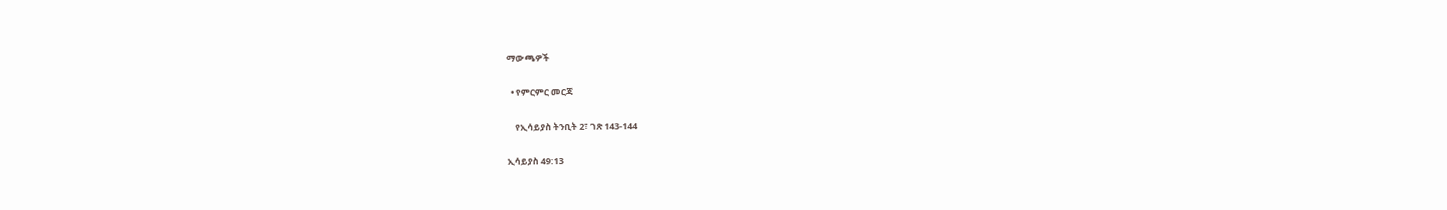ማውጫዎች

  • የምርምር መርጃ

    የኢሳይያስ ትንቢት 2፣ ገጽ 143-144

ኢሳይያስ 49:13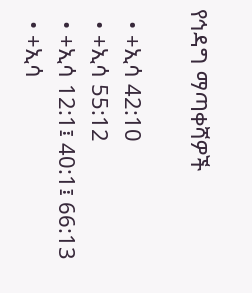የኅዳግ ማጣቀሻዎች

  • +ኢሳ 42:10
  • +ኢሳ 55:12
  • +ኢሳ 12:1፤ 40:1፤ 66:13
  • +ኢሳ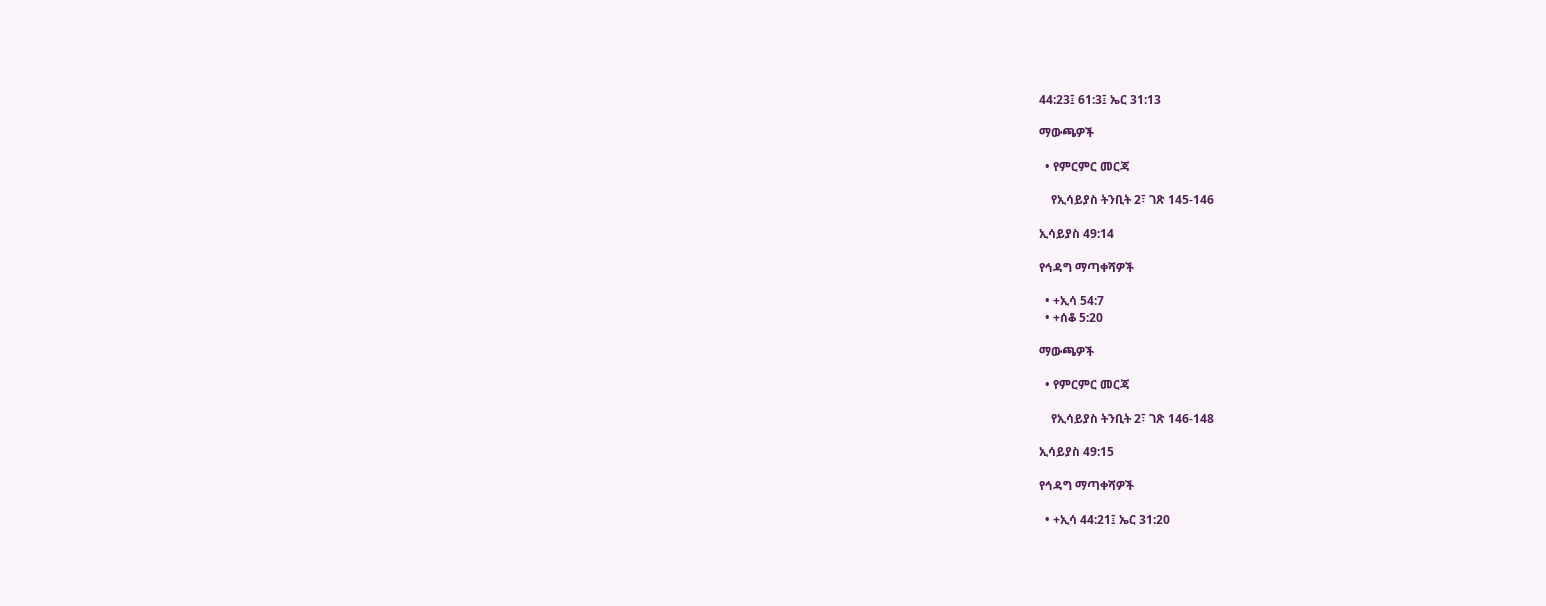44:23፤ 61:3፤ ኤር 31:13

ማውጫዎች

  • የምርምር መርጃ

    የኢሳይያስ ትንቢት 2፣ ገጽ 145-146

ኢሳይያስ 49:14

የኅዳግ ማጣቀሻዎች

  • +ኢሳ 54:7
  • +ሰቆ 5:20

ማውጫዎች

  • የምርምር መርጃ

    የኢሳይያስ ትንቢት 2፣ ገጽ 146-148

ኢሳይያስ 49:15

የኅዳግ ማጣቀሻዎች

  • +ኢሳ 44:21፤ ኤር 31:20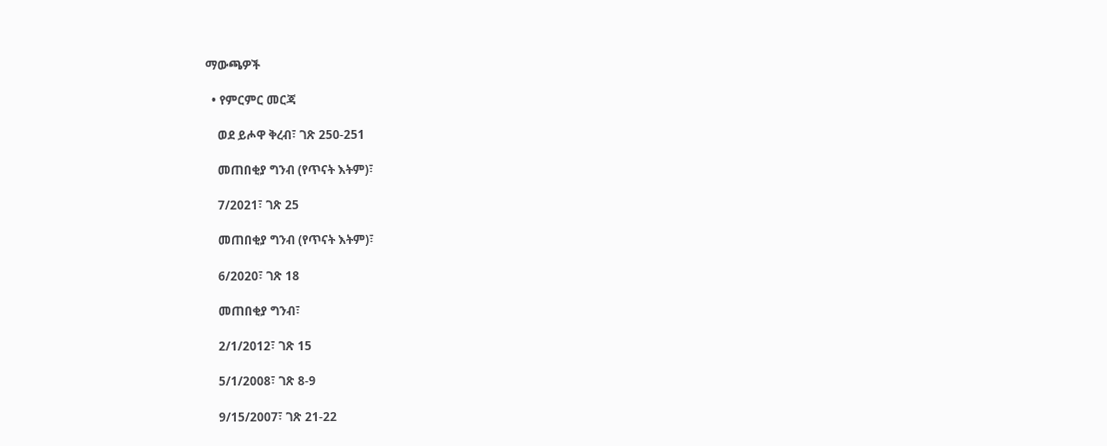ማውጫዎች

  • የምርምር መርጃ

    ወደ ይሖዋ ቅረብ፣ ገጽ 250-251

    መጠበቂያ ግንብ (የጥናት እትም)፣

    7/2021፣ ገጽ 25

    መጠበቂያ ግንብ (የጥናት እትም)፣

    6/2020፣ ገጽ 18

    መጠበቂያ ግንብ፣

    2/1/2012፣ ገጽ 15

    5/1/2008፣ ገጽ 8-9

    9/15/2007፣ ገጽ 21-22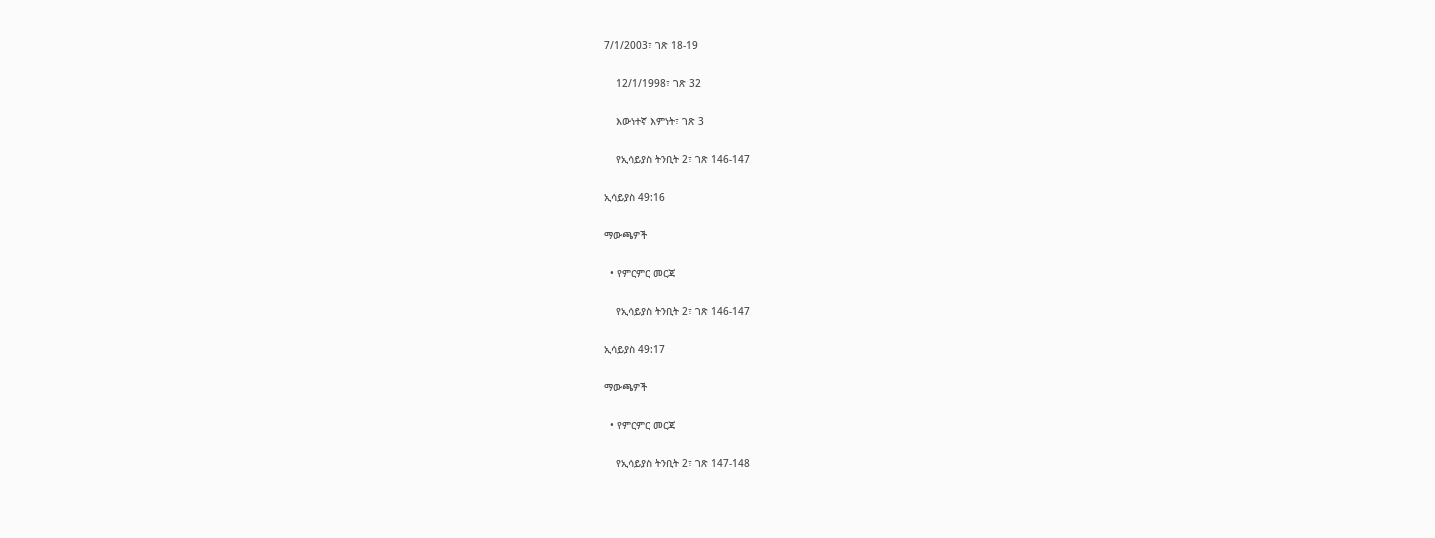7/1/2003፣ ገጽ 18-19

    12/1/1998፣ ገጽ 32

    እውነተኛ እምነት፣ ገጽ 3

    የኢሳይያስ ትንቢት 2፣ ገጽ 146-147

ኢሳይያስ 49:16

ማውጫዎች

  • የምርምር መርጃ

    የኢሳይያስ ትንቢት 2፣ ገጽ 146-147

ኢሳይያስ 49:17

ማውጫዎች

  • የምርምር መርጃ

    የኢሳይያስ ትንቢት 2፣ ገጽ 147-148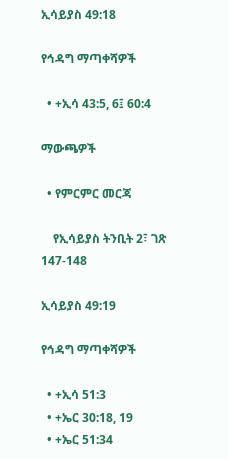ኢሳይያስ 49:18

የኅዳግ ማጣቀሻዎች

  • +ኢሳ 43:5, 6፤ 60:4

ማውጫዎች

  • የምርምር መርጃ

    የኢሳይያስ ትንቢት 2፣ ገጽ 147-148

ኢሳይያስ 49:19

የኅዳግ ማጣቀሻዎች

  • +ኢሳ 51:3
  • +ኤር 30:18, 19
  • +ኤር 51:34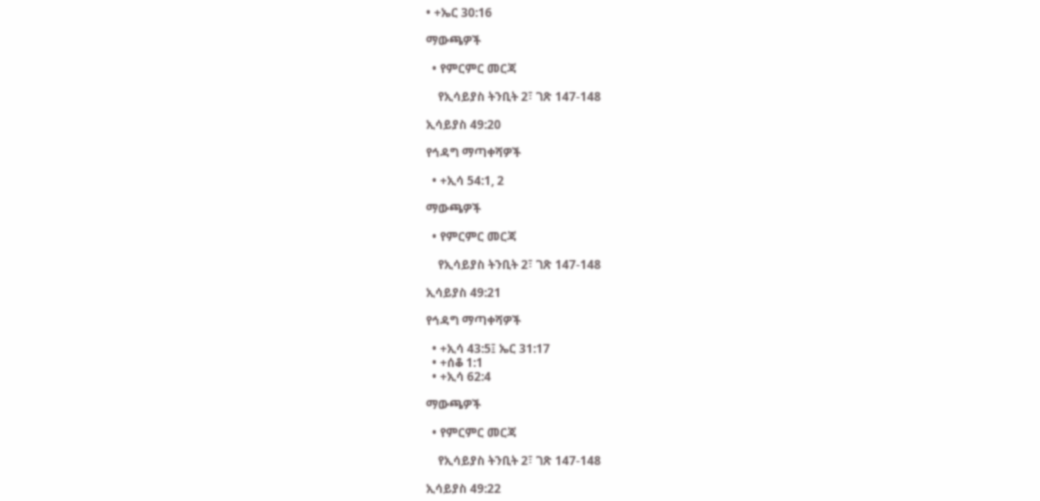• +ኤር 30:16

ማውጫዎች

  • የምርምር መርጃ

    የኢሳይያስ ትንቢት 2፣ ገጽ 147-148

ኢሳይያስ 49:20

የኅዳግ ማጣቀሻዎች

  • +ኢሳ 54:1, 2

ማውጫዎች

  • የምርምር መርጃ

    የኢሳይያስ ትንቢት 2፣ ገጽ 147-148

ኢሳይያስ 49:21

የኅዳግ ማጣቀሻዎች

  • +ኢሳ 43:5፤ ኤር 31:17
  • +ሰቆ 1:1
  • +ኢሳ 62:4

ማውጫዎች

  • የምርምር መርጃ

    የኢሳይያስ ትንቢት 2፣ ገጽ 147-148

ኢሳይያስ 49:22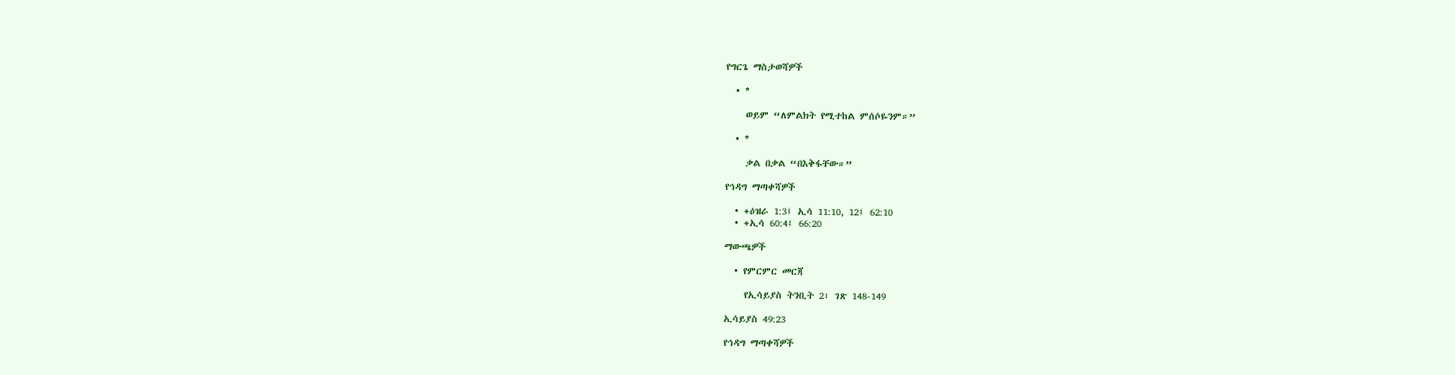የግርጌ ማስታወሻዎች

  • *

    ወይም “ለምልክት የሚተከል ምሰሶዬንም።”

  • *

    ቃል በቃል “በእቅፋቸው።”

የኅዳግ ማጣቀሻዎች

  • +ዕዝራ 1:3፤ ኢሳ 11:10, 12፤ 62:10
  • +ኢሳ 60:4፤ 66:20

ማውጫዎች

  • የምርምር መርጃ

    የኢሳይያስ ትንቢት 2፣ ገጽ 148-149

ኢሳይያስ 49:23

የኅዳግ ማጣቀሻዎች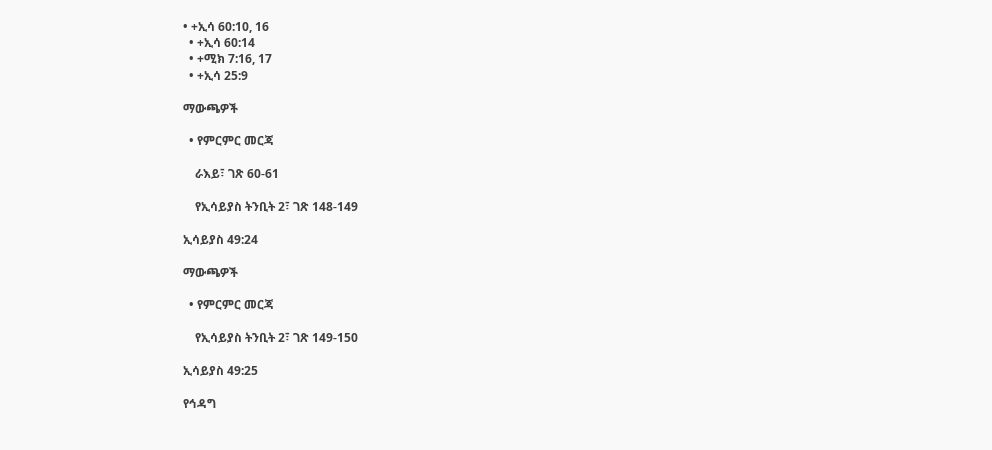• +ኢሳ 60:10, 16
  • +ኢሳ 60:14
  • +ሚክ 7:16, 17
  • +ኢሳ 25:9

ማውጫዎች

  • የምርምር መርጃ

    ራእይ፣ ገጽ 60-61

    የኢሳይያስ ትንቢት 2፣ ገጽ 148-149

ኢሳይያስ 49:24

ማውጫዎች

  • የምርምር መርጃ

    የኢሳይያስ ትንቢት 2፣ ገጽ 149-150

ኢሳይያስ 49:25

የኅዳግ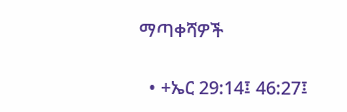ማጣቀሻዎች

  • +ኤር 29:14፤ 46:27፤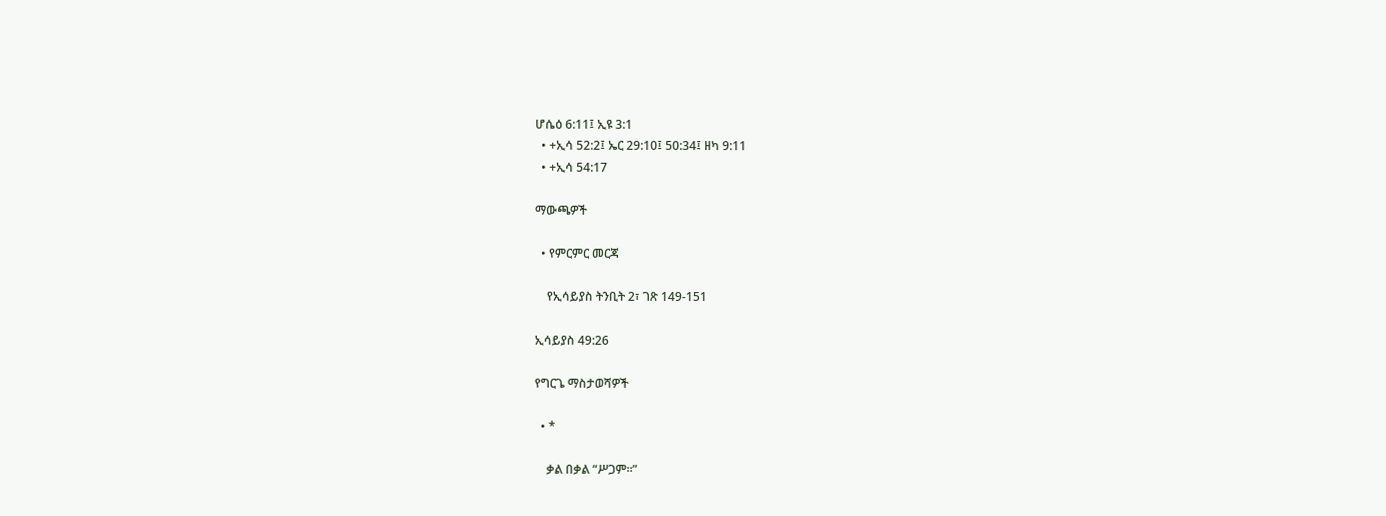ሆሴዕ 6:11፤ ኢዩ 3:1
  • +ኢሳ 52:2፤ ኤር 29:10፤ 50:34፤ ዘካ 9:11
  • +ኢሳ 54:17

ማውጫዎች

  • የምርምር መርጃ

    የኢሳይያስ ትንቢት 2፣ ገጽ 149-151

ኢሳይያስ 49:26

የግርጌ ማስታወሻዎች

  • *

    ቃል በቃል “ሥጋም።”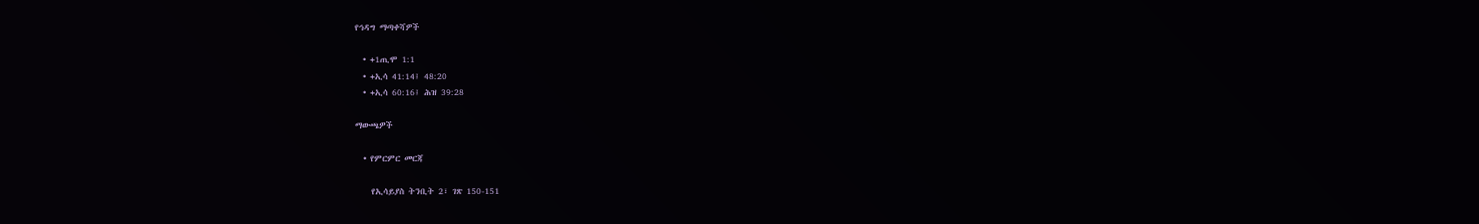የኅዳግ ማጣቀሻዎች

  • +1ጢሞ 1:1
  • +ኢሳ 41:14፤ 48:20
  • +ኢሳ 60:16፤ ሕዝ 39:28

ማውጫዎች

  • የምርምር መርጃ

    የኢሳይያስ ትንቢት 2፣ ገጽ 150-151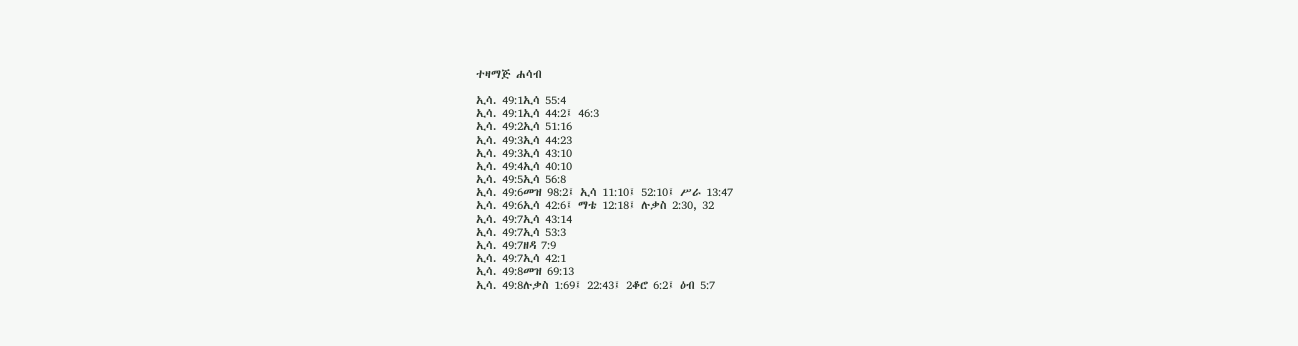ተዛማጅ ሐሳብ

ኢሳ. 49:1ኢሳ 55:4
ኢሳ. 49:1ኢሳ 44:2፤ 46:3
ኢሳ. 49:2ኢሳ 51:16
ኢሳ. 49:3ኢሳ 44:23
ኢሳ. 49:3ኢሳ 43:10
ኢሳ. 49:4ኢሳ 40:10
ኢሳ. 49:5ኢሳ 56:8
ኢሳ. 49:6መዝ 98:2፤ ኢሳ 11:10፤ 52:10፤ ሥራ 13:47
ኢሳ. 49:6ኢሳ 42:6፤ ማቴ 12:18፤ ሉቃስ 2:30, 32
ኢሳ. 49:7ኢሳ 43:14
ኢሳ. 49:7ኢሳ 53:3
ኢሳ. 49:7ዘዳ 7:9
ኢሳ. 49:7ኢሳ 42:1
ኢሳ. 49:8መዝ 69:13
ኢሳ. 49:8ሉቃስ 1:69፤ 22:43፤ 2ቆሮ 6:2፤ ዕብ 5:7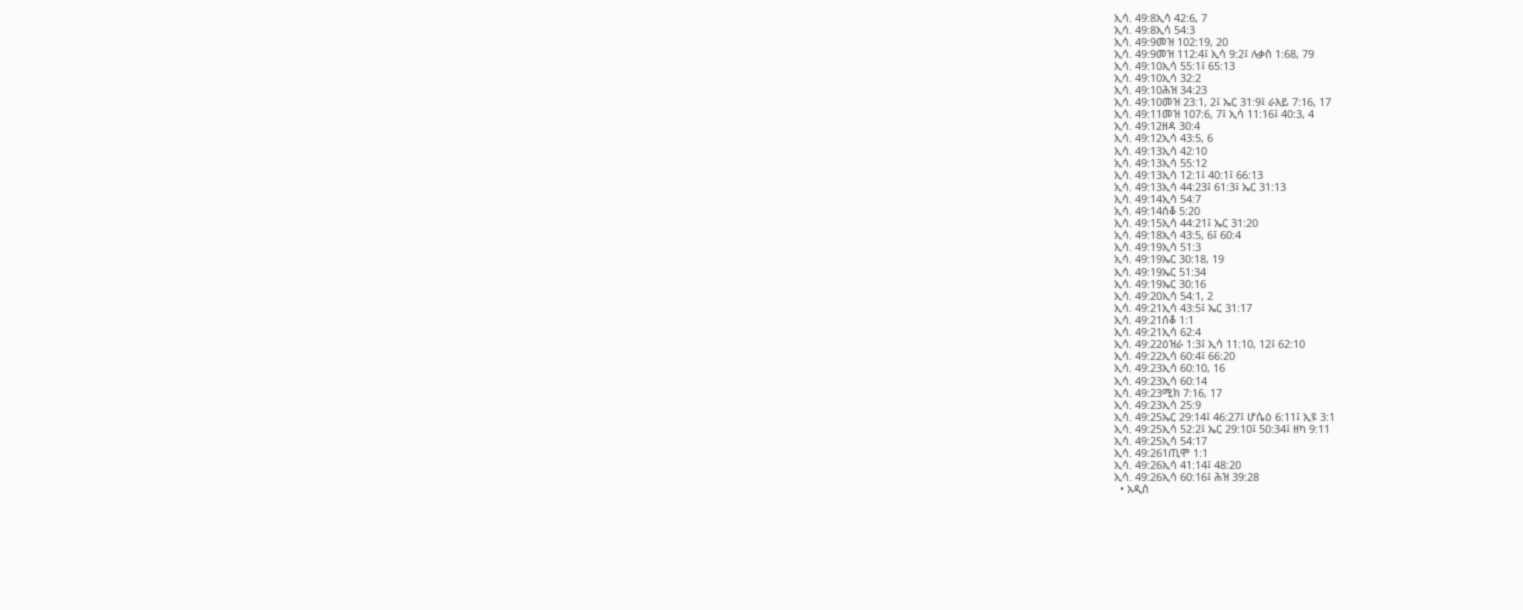ኢሳ. 49:8ኢሳ 42:6, 7
ኢሳ. 49:8ኢሳ 54:3
ኢሳ. 49:9መዝ 102:19, 20
ኢሳ. 49:9መዝ 112:4፤ ኢሳ 9:2፤ ሉቃስ 1:68, 79
ኢሳ. 49:10ኢሳ 55:1፤ 65:13
ኢሳ. 49:10ኢሳ 32:2
ኢሳ. 49:10ሕዝ 34:23
ኢሳ. 49:10መዝ 23:1, 2፤ ኤር 31:9፤ ራእይ 7:16, 17
ኢሳ. 49:11መዝ 107:6, 7፤ ኢሳ 11:16፤ 40:3, 4
ኢሳ. 49:12ዘዳ 30:4
ኢሳ. 49:12ኢሳ 43:5, 6
ኢሳ. 49:13ኢሳ 42:10
ኢሳ. 49:13ኢሳ 55:12
ኢሳ. 49:13ኢሳ 12:1፤ 40:1፤ 66:13
ኢሳ. 49:13ኢሳ 44:23፤ 61:3፤ ኤር 31:13
ኢሳ. 49:14ኢሳ 54:7
ኢሳ. 49:14ሰቆ 5:20
ኢሳ. 49:15ኢሳ 44:21፤ ኤር 31:20
ኢሳ. 49:18ኢሳ 43:5, 6፤ 60:4
ኢሳ. 49:19ኢሳ 51:3
ኢሳ. 49:19ኤር 30:18, 19
ኢሳ. 49:19ኤር 51:34
ኢሳ. 49:19ኤር 30:16
ኢሳ. 49:20ኢሳ 54:1, 2
ኢሳ. 49:21ኢሳ 43:5፤ ኤር 31:17
ኢሳ. 49:21ሰቆ 1:1
ኢሳ. 49:21ኢሳ 62:4
ኢሳ. 49:22ዕዝራ 1:3፤ ኢሳ 11:10, 12፤ 62:10
ኢሳ. 49:22ኢሳ 60:4፤ 66:20
ኢሳ. 49:23ኢሳ 60:10, 16
ኢሳ. 49:23ኢሳ 60:14
ኢሳ. 49:23ሚክ 7:16, 17
ኢሳ. 49:23ኢሳ 25:9
ኢሳ. 49:25ኤር 29:14፤ 46:27፤ ሆሴዕ 6:11፤ ኢዩ 3:1
ኢሳ. 49:25ኢሳ 52:2፤ ኤር 29:10፤ 50:34፤ ዘካ 9:11
ኢሳ. 49:25ኢሳ 54:17
ኢሳ. 49:261ጢሞ 1:1
ኢሳ. 49:26ኢሳ 41:14፤ 48:20
ኢሳ. 49:26ኢሳ 60:16፤ ሕዝ 39:28
  • አዲስ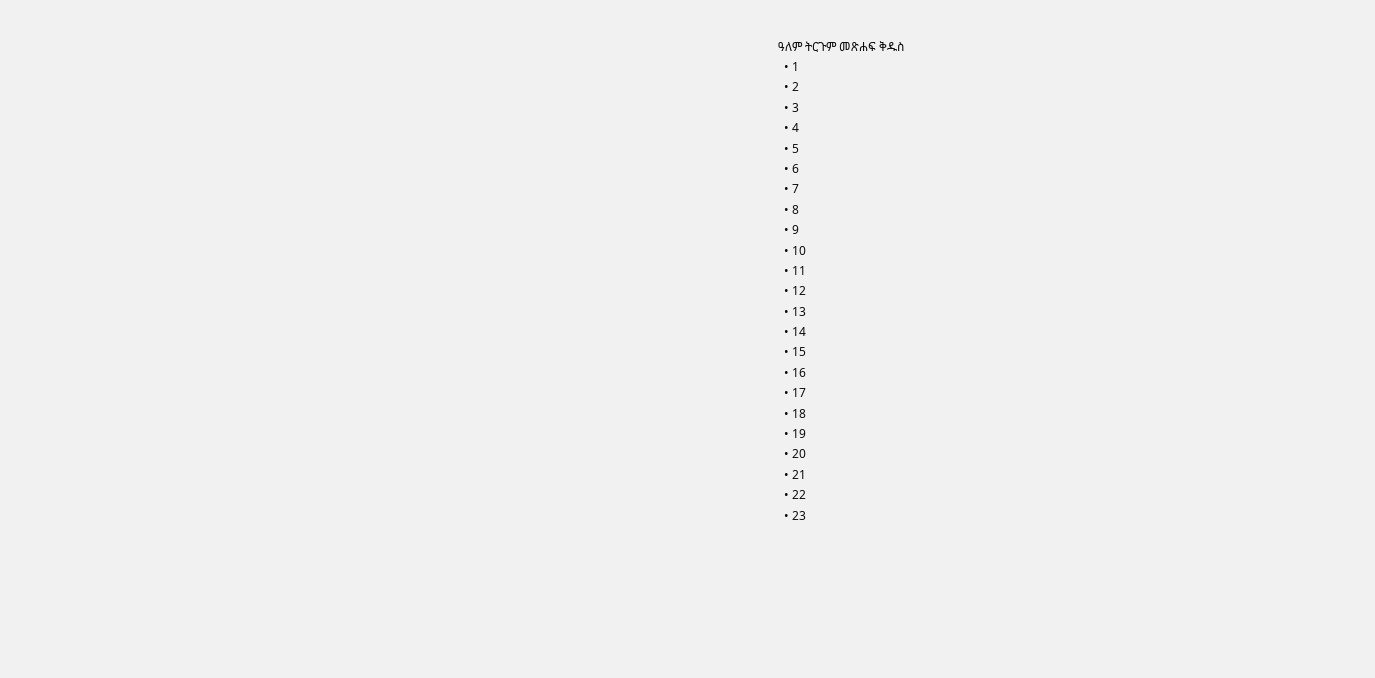ዓለም ትርጉም መጽሐፍ ቅዱስ
  • 1
  • 2
  • 3
  • 4
  • 5
  • 6
  • 7
  • 8
  • 9
  • 10
  • 11
  • 12
  • 13
  • 14
  • 15
  • 16
  • 17
  • 18
  • 19
  • 20
  • 21
  • 22
  • 23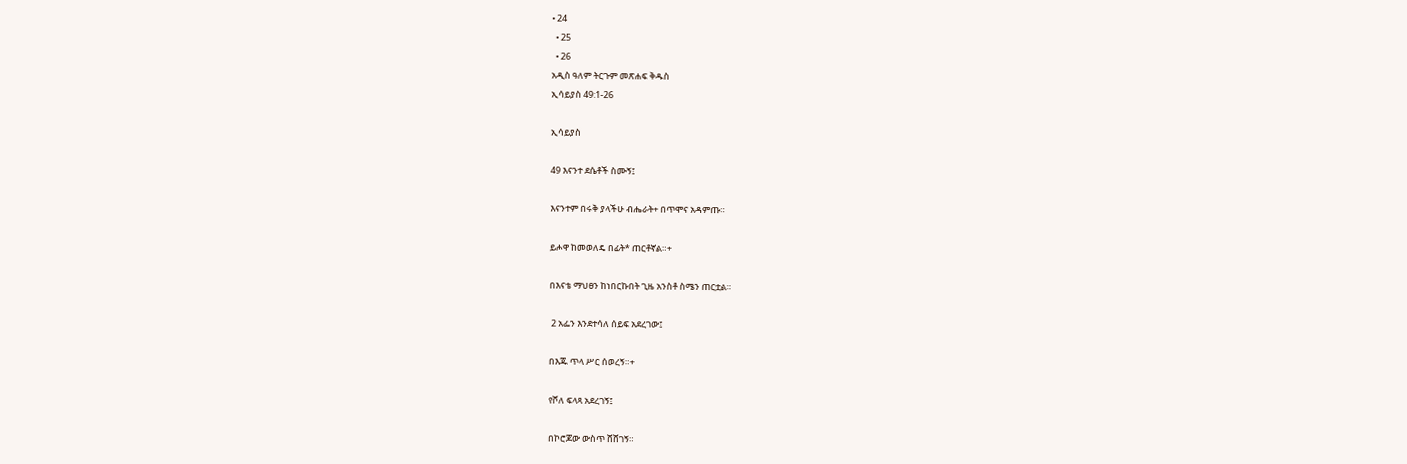• 24
  • 25
  • 26
አዲስ ዓለም ትርጉም መጽሐፍ ቅዱስ
ኢሳይያስ 49:1-26

ኢሳይያስ

49 እናንተ ደሴቶች ስሙኝ፤

እናንተም በሩቅ ያላችሁ ብሔራት+ በጥሞና አዳምጡ።

ይሖዋ ከመወለዴ በፊት* ጠርቶኛል።+

በእናቴ ማህፀን ከነበርኩበት ጊዜ አንስቶ ስሜን ጠርቷል።

 2 አፌን እንደተሳለ ሰይፍ አደረገው፤

በእጁ ጥላ ሥር ሰወረኝ።+

የሾለ ፍላጻ አደረገኝ፤

በኮሮጆው ውስጥ ሸሸገኝ።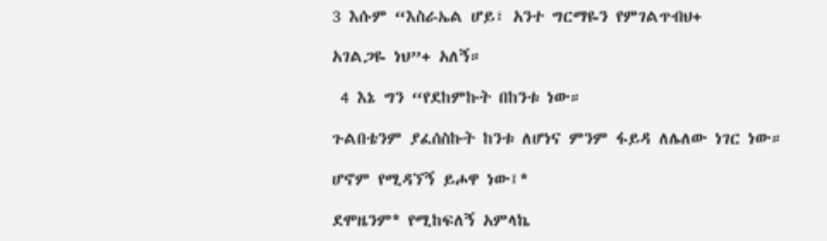3 እሱም “እስራኤል ሆይ፣ አንተ ግርማዬን የምገልጥብህ+

አገልጋዬ ነህ”+ አለኝ።

 4 እኔ ግን “የደከምኩት በከንቱ ነው።

ጉልበቴንም ያፈሰስኩት ከንቱ ለሆነና ምንም ፋይዳ ለሌለው ነገር ነው።

ሆኖም የሚዳኘኝ ይሖዋ ነው፤*

ደሞዜንም* የሚከፍለኝ አምላኬ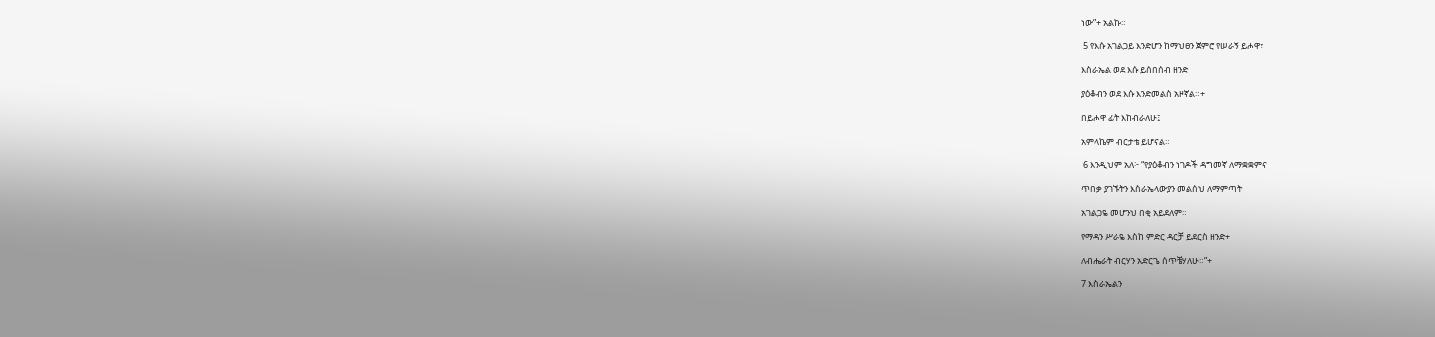ነው”+ አልኩ።

 5 የእሱ አገልጋይ እንድሆን ከማህፀን ጀምሮ የሠራኝ ይሖዋ፣

እስራኤል ወደ እሱ ይሰበሰብ ዘንድ

ያዕቆብን ወደ እሱ እንድመልስ አዞኛል።+

በይሖዋ ፊት እከብራለሁ፤

አምላኬም ብርታቴ ይሆናል።

 6 እንዲህም አለ፦ “የያዕቆብን ነገዶች ዳግመኛ ለማቋቋምና

ጥበቃ ያገኙትን እስራኤላውያን መልሰህ ለማምጣት

አገልጋዬ መሆንህ በቂ አይደለም።

የማዳን ሥራዬ እስከ ምድር ዳርቻ ይደርስ ዘንድ+

ለብሔራት ብርሃን አድርጌ ሰጥቼሃለሁ።”+

7 እስራኤልን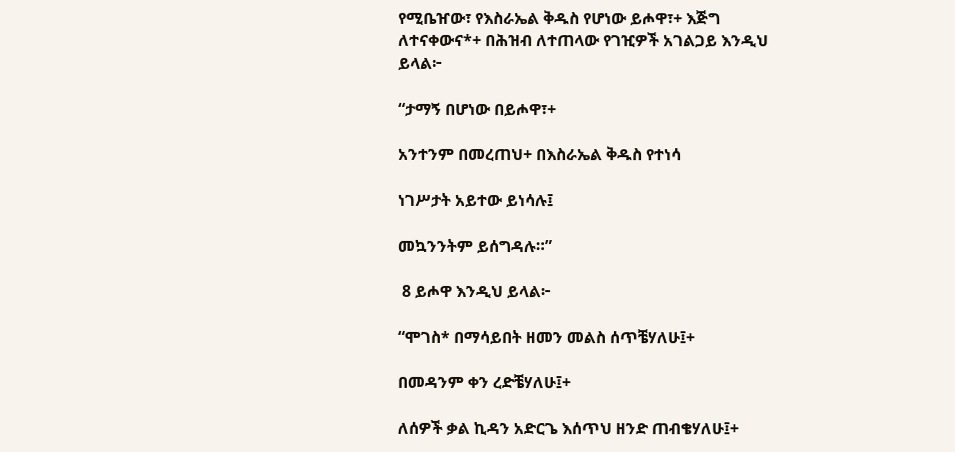የሚቤዠው፣ የእስራኤል ቅዱስ የሆነው ይሖዋ፣+ እጅግ ለተናቀውና*+ በሕዝብ ለተጠላው የገዢዎች አገልጋይ እንዲህ ይላል፦

“ታማኝ በሆነው በይሖዋ፣+

አንተንም በመረጠህ+ በእስራኤል ቅዱስ የተነሳ

ነገሥታት አይተው ይነሳሉ፤

መኳንንትም ይሰግዳሉ።”

 8 ይሖዋ እንዲህ ይላል፦

“ሞገስ* በማሳይበት ዘመን መልስ ሰጥቼሃለሁ፤+

በመዳንም ቀን ረድቼሃለሁ፤+

ለሰዎች ቃል ኪዳን አድርጌ እሰጥህ ዘንድ ጠብቄሃለሁ፤+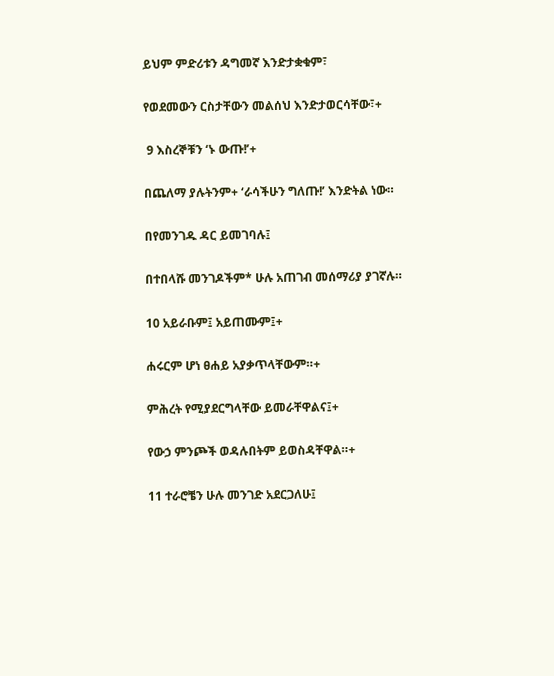ይህም ምድሪቱን ዳግመኛ እንድታቋቁም፣

የወደመውን ርስታቸውን መልሰህ እንድታወርሳቸው፣+

 9 እስረኞቹን ‘ኑ ውጡ!’+

በጨለማ ያሉትንም+ ‘ራሳችሁን ግለጡ!’ እንድትል ነው።

በየመንገዱ ዳር ይመገባሉ፤

በተበላሹ መንገዶችም* ሁሉ አጠገብ መሰማሪያ ያገኛሉ።

10 አይራቡም፤ አይጠሙም፤+

ሐሩርም ሆነ ፀሐይ አያቃጥላቸውም።+

ምሕረት የሚያደርግላቸው ይመራቸዋልና፤+

የውኃ ምንጮች ወዳሉበትም ይወስዳቸዋል።+

11 ተራሮቼን ሁሉ መንገድ አደርጋለሁ፤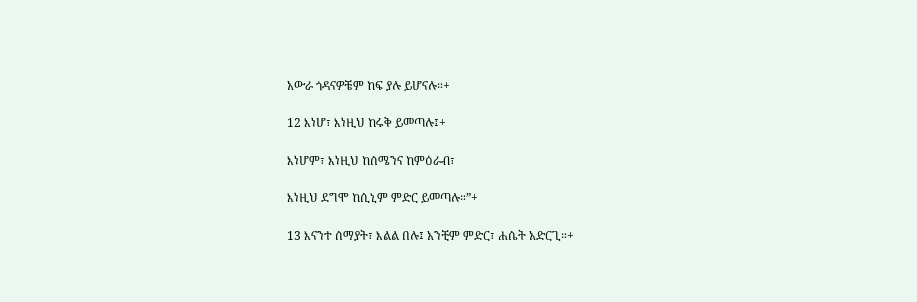አውራ ጎዳናዎቼም ከፍ ያሉ ይሆናሉ።+

12 እነሆ፣ እነዚህ ከሩቅ ይመጣሉ፤+

እነሆም፣ እነዚህ ከሰሜንና ከምዕራብ፣

እነዚህ ደግሞ ከሲኒም ምድር ይመጣሉ።”+

13 እናንተ ሰማያት፣ እልል በሉ፤ አንቺም ምድር፣ ሐሴት አድርጊ።+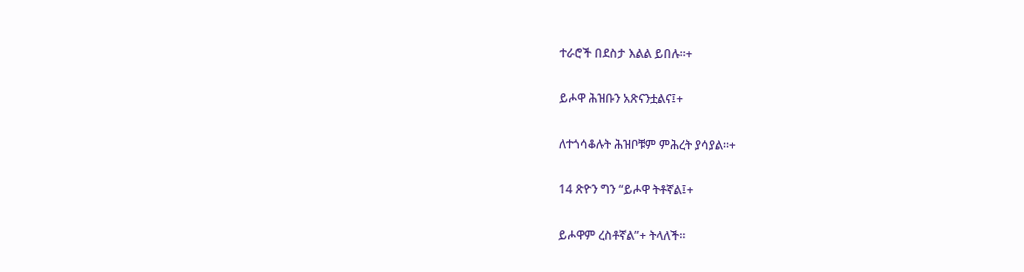ተራሮች በደስታ እልል ይበሉ።+

ይሖዋ ሕዝቡን አጽናንቷልና፤+

ለተጎሳቆሉት ሕዝቦቹም ምሕረት ያሳያል።+

14 ጽዮን ግን “ይሖዋ ትቶኛል፤+

ይሖዋም ረስቶኛል”+ ትላለች።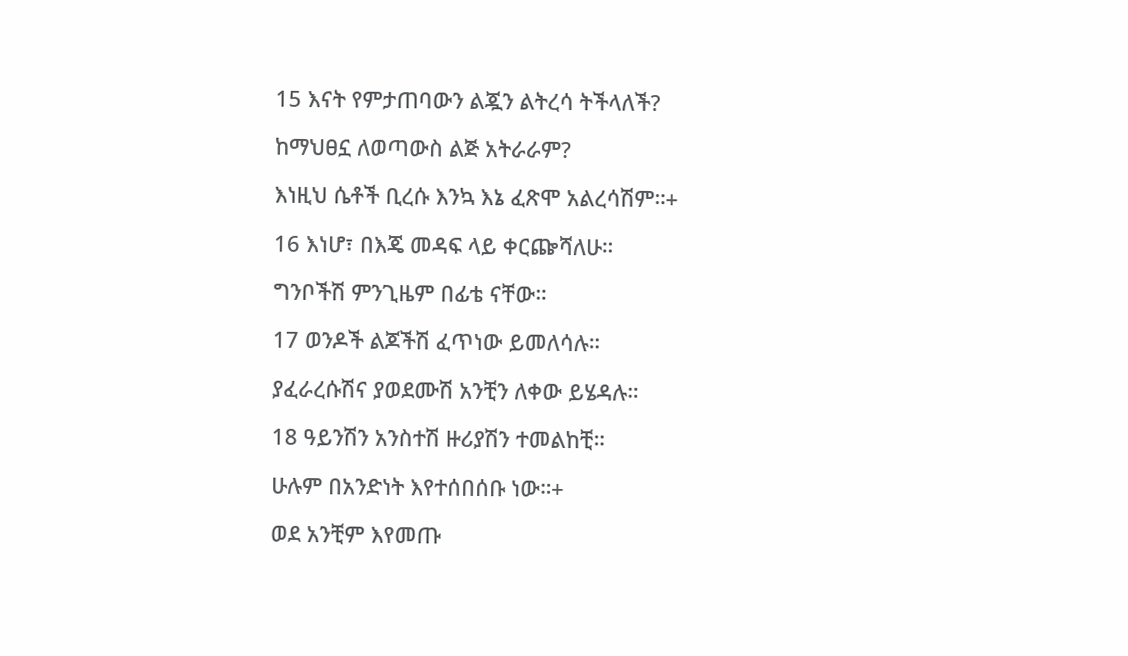15 እናት የምታጠባውን ልጇን ልትረሳ ትችላለች?

ከማህፀኗ ለወጣውስ ልጅ አትራራም?

እነዚህ ሴቶች ቢረሱ እንኳ እኔ ፈጽሞ አልረሳሽም።+

16 እነሆ፣ በእጄ መዳፍ ላይ ቀርጬሻለሁ።

ግንቦችሽ ምንጊዜም በፊቴ ናቸው።

17 ወንዶች ልጆችሽ ፈጥነው ይመለሳሉ።

ያፈራረሱሽና ያወደሙሽ አንቺን ለቀው ይሄዳሉ።

18 ዓይንሽን አንስተሽ ዙሪያሽን ተመልከቺ።

ሁሉም በአንድነት እየተሰበሰቡ ነው።+

ወደ አንቺም እየመጡ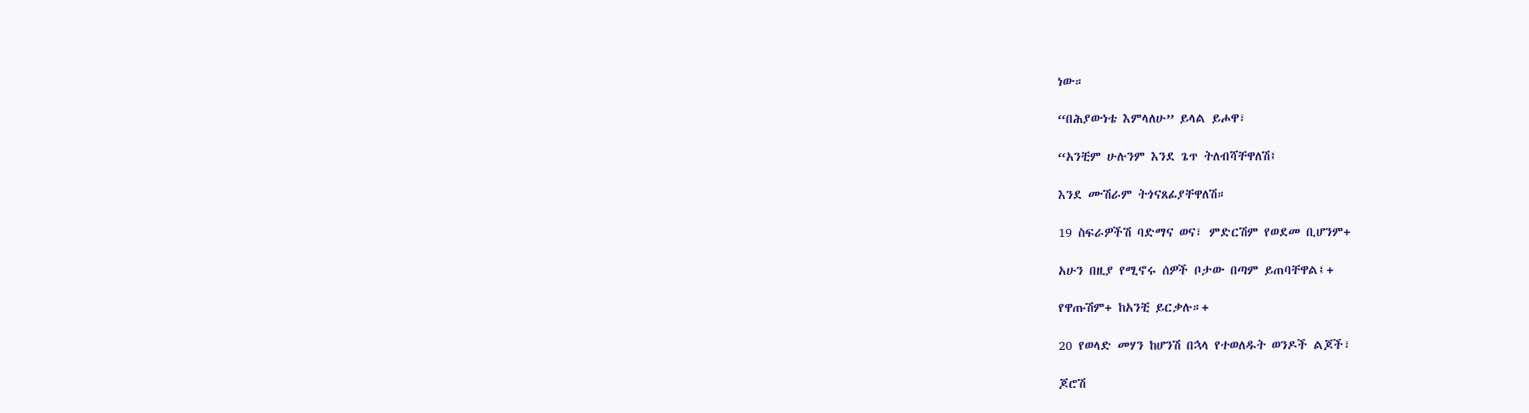ነው።

“በሕያውነቴ እምላለሁ” ይላል ይሖዋ፣

“አንቺም ሁሉንም እንደ ጌጥ ትለብሻቸዋለሽ፤

እንደ ሙሽራም ትጎናጸፊያቸዋለሽ።

19 ስፍራዎችሽ ባድማና ወና፣ ምድርሽም የወደመ ቢሆንም+

አሁን በዚያ የሚኖሩ ሰዎች ቦታው በጣም ይጠባቸዋል፤+

የዋጡሽም+ ከአንቺ ይርቃሉ።+

20 የወላድ መሃን ከሆንሽ በኋላ የተወለዱት ወንዶች ልጆች፣

ጆሮሽ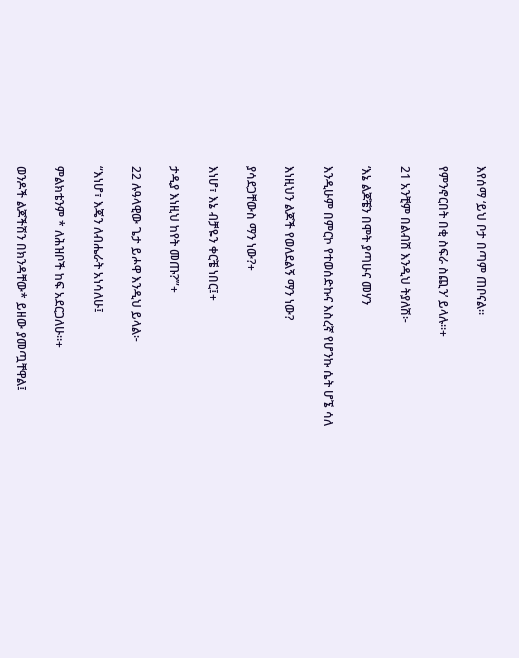እየሰማ ‘ይህ ቦታ በጣም ጠቦናል።

የምንኖርበት በቂ ስፍራ ስጪን’ ይላሉ።+

21 አንቺም በልብሽ እንዲህ ትያለሽ፦

‘እኔ ልጆቼን በሞት ያጣሁና መሃን

እንዲሁም በምርኮ የተወሰድኩና እስረኛ የሆንኩ ሴት ሆኜ ሳለ

እነዚህን ልጆች የወለደልኝ ማን ነው?

ያሳደጋቸውስ ማን ነው?+

እነሆ፣ እኔ ብቻዬን ቀርቼ ነበር፤+

ታዲያ እነዚህ ከየት መጡ?’”+

22 ሉዓላዊው ጌታ ይሖዋ እንዲህ ይላል፦

“እነሆ፣ እጄን ለብሔራት አነሳለሁ፤

ምልክቴንም * ለሕዝቦች ከፍ አደርጋለሁ።+

ወንዶች ልጆችሽን በክንዳቸው* ይዘው ያመጧቸዋል፤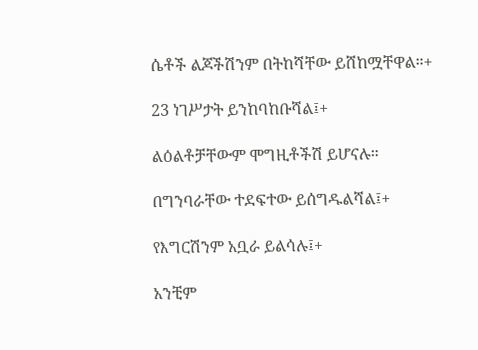ሴቶች ልጆችሽንም በትከሻቸው ይሸከሟቸዋል።+

23 ነገሥታት ይንከባከቡሻል፤+

ልዕልቶቻቸውም ሞግዚቶችሽ ይሆናሉ።

በግንባራቸው ተደፍተው ይሰግዱልሻል፤+

የእግርሽንም አቧራ ይልሳሉ፤+

አንቺም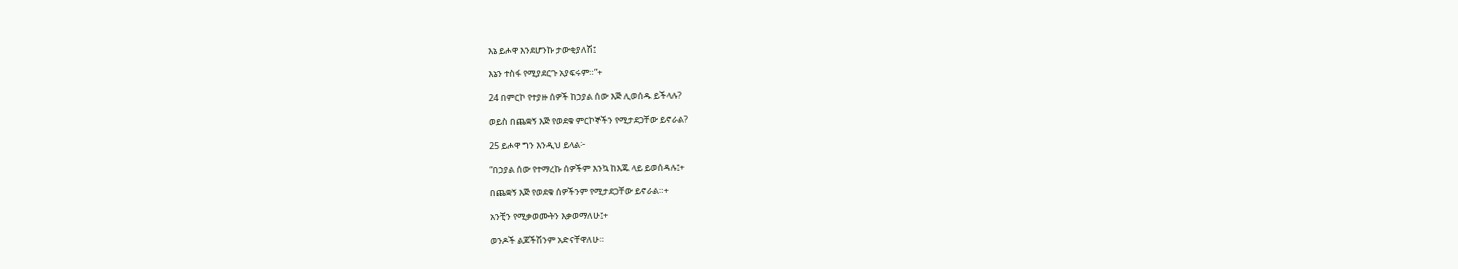እኔ ይሖዋ እንደሆንኩ ታውቂያለሽ፤

እኔን ተስፋ የሚያደርጉ አያፍሩም።”+

24 በምርኮ የተያዙ ሰዎች ከኃያል ሰው እጅ ሊወሰዱ ይችላሉ?

ወይስ በጨቋኝ እጅ የወደቁ ምርኮኞችን የሚታደጋቸው ይኖራል?

25 ይሖዋ ግን እንዲህ ይላል፦

“በኃያል ሰው የተማረኩ ሰዎችም እንኳ ከእጁ ላይ ይወሰዳሉ፤+

በጨቋኝ እጅ የወደቁ ሰዎችንም የሚታደጋቸው ይኖራል።+

አንቺን የሚቃወሙትን እቃወማለሁ፤+

ወንዶች ልጆችሽንም አድናቸዋለሁ።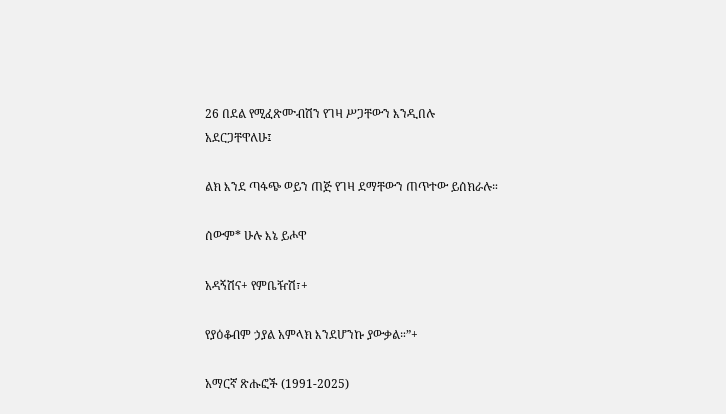26 በደል የሚፈጽሙብሽን የገዛ ሥጋቸውን እንዲበሉ አደርጋቸዋለሁ፤

ልክ እንደ ጣፋጭ ወይን ጠጅ የገዛ ደማቸውን ጠጥተው ይሰክራሉ።

ሰውም* ሁሉ እኔ ይሖዋ

አዳኝሽና+ የምቤዥሽ፣+

የያዕቆብም ኃያል አምላክ እንደሆንኩ ያውቃል።”+

አማርኛ ጽሑፎች (1991-2025)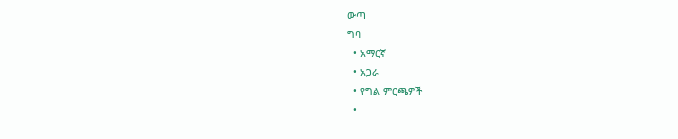ውጣ
ግባ
  • አማርኛ
  • አጋራ
  • የግል ምርጫዎች
  •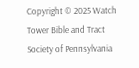Copyright © 2025 Watch Tower Bible and Tract Society of Pennsylvania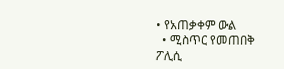• የአጠቃቀም ውል
  • ሚስጥር የመጠበቅ ፖሊሲ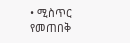• ሚስጥር የመጠበቅ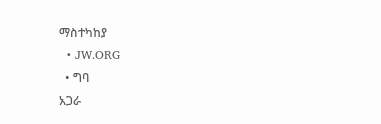ማስተካከያ
  • JW.ORG
  • ግባ
አጋራ